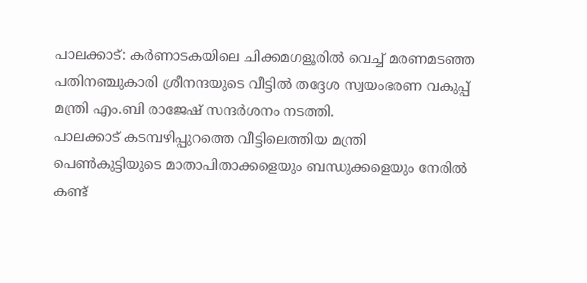പാലക്കാട്: കർണാടകയിലെ ചിക്കമഗളൂരിൽ വെച്ച് മരണമടഞ്ഞ പതിനഞ്ചുകാരി ശ്രീനന്ദയുടെ വീട്ടിൽ തദ്ദേശ സ്വയംഭരണ വകുപ്പ് മന്ത്രി എം.ബി രാജേഷ് സന്ദർശനം നടത്തി.
പാലക്കാട് കടമ്പഴിപ്പുറത്തെ വീട്ടിലെത്തിയ മന്ത്രി പെൺകുട്ടിയുടെ മാതാപിതാക്കളെയും ബന്ധുക്കളെയും നേരിൽ കണ്ട്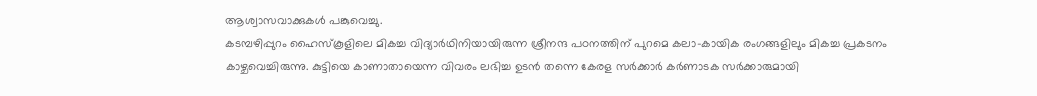ആശ്വാസവാക്കുകൾ പങ്കുവെച്ചു.
കടമ്പഴിപ്പുറം ഹൈസ്കൂളിലെ മികച്ച വിദ്യാർഥിനിയായിരുന്ന ശ്രീനന്ദ പഠനത്തിന് പുറമെ കലാ-കായിക രംഗങ്ങളിലും മികച്ച പ്രകടനം കാഴ്ചവെച്ചിരുന്നു. കുട്ടിയെ കാണാതായെന്ന വിവരം ലഭിച്ച ഉടൻ തന്നെ കേരള സർക്കാർ കർണാടക സർക്കാരുമായി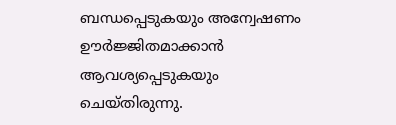ബന്ധപ്പെടുകയും അന്വേഷണം ഊർജ്ജിതമാക്കാൻ ആവശ്യപ്പെടുകയും ചെയ്തിരുന്നു.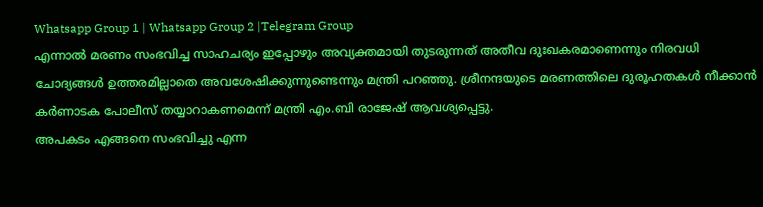Whatsapp Group 1 | Whatsapp Group 2 |Telegram Group
എന്നാൽ മരണം സംഭവിച്ച സാഹചര്യം ഇപ്പോഴും അവ്യക്തമായി തുടരുന്നത് അതീവ ദുഃഖകരമാണെന്നും നിരവധി ചോദ്യങ്ങൾ ഉത്തരമില്ലാതെ അവശേഷിക്കുന്നുണ്ടെന്നും മന്ത്രി പറഞ്ഞു. ശ്രീനന്ദയുടെ മരണത്തിലെ ദുരൂഹതകൾ നീക്കാൻ കർണാടക പോലീസ് തയ്യാറാകണമെന്ന് മന്ത്രി എം.ബി രാജേഷ് ആവശ്യപ്പെട്ടു.
അപകടം എങ്ങനെ സംഭവിച്ചു എന്ന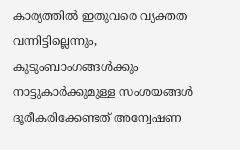കാര്യത്തിൽ ഇതുവരെ വ്യക്തത വന്നിട്ടില്ലെന്നും, കുടുംബാംഗങ്ങൾക്കും നാട്ടുകാർക്കുമുള്ള സംശയങ്ങൾ ദൂരീകരിക്കേണ്ടത് അന്വേഷണ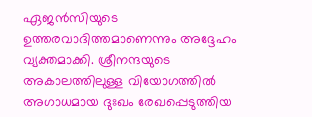ഏജൻസിയുടെ ഉത്തരവാദിത്തമാണെന്നും അദ്ദേഹം വ്യക്തമാക്കി. ശ്രീനന്ദയുടെ അകാലത്തിലുള്ള വിയോഗത്തിൽ അഗാധമായ ദുഃഖം രേഖപ്പെടുത്തിയ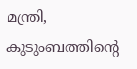മന്ത്രി, കുടുംബത്തിന്റെ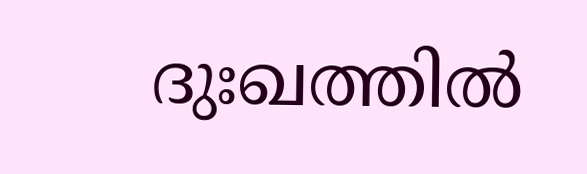ദുഃഖത്തിൽ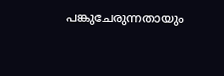പങ്കുചേരുന്നതായും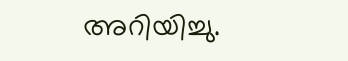അറിയിച്ചു.